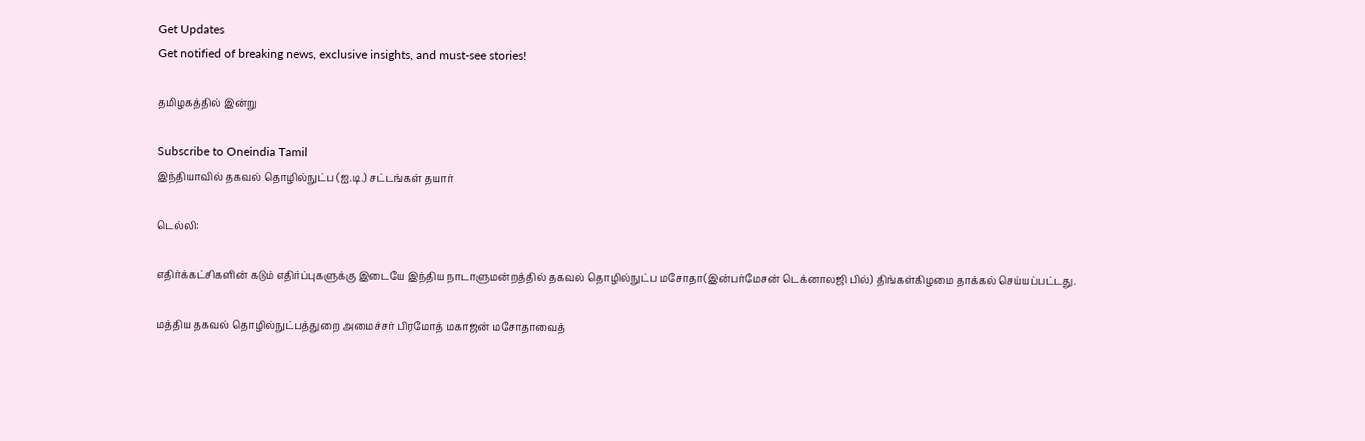Get Updates
Get notified of breaking news, exclusive insights, and must-see stories!

தமிழகத்தில் இன்று

Subscribe to Oneindia Tamil
இந்தியாவில் தகவல் தொழில்நுட்ப (ஐ.டி.) சட்டங்கள் தயார்

டெல்லி:

எதிர்க்கட்சிகளின் கடும் எதிர்ப்புகளுக்கு இடையே இந்திய நாடாளுமன்றத்தில் தகவல் தொழில்நுட்ப மசோதா(இன்பர்மேசன் டெக்னாலஜி பில்) திங்கள்கிழமை தாக்கல் செய்யப்பட்டது.

மத்திய தகவல் தொழில்நுட்பத்துறை அமைச்சர் பிரமோத் மகாஜன் மசோதாவைத்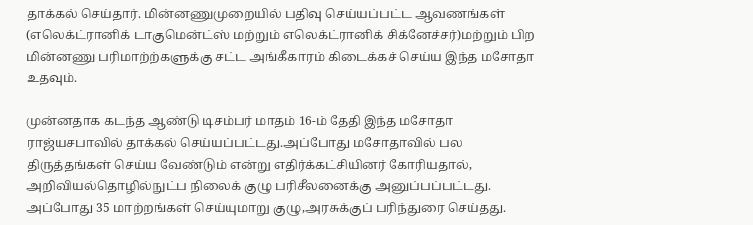தாக்கல் செய்தார். மின்னணுமுறையில் பதிவு செய்யப்பட்ட ஆவணங்கள் (எலெக்ட்ரானிக் டாகுமென்ட்ஸ் மற்றும் எலெக்ட்ரானிக் சிக்னேச்சர்)மற்றும் பிற மின்னணு பரிமாற்ற்களுக்கு சட்ட அங்கீகாரம் கிடைக்கச் செய்ய இந்த மசோதா உதவும்.

முன்னதாக கடந்த ஆண்டு டிசம்பர் மாதம் 16-ம் தேதி இந்த மசோதா ராஜ்யசபாவில் தாக்கல் செய்யப்பட்டது.அப்போது மசோதாவில் பல திருத்தங்கள் செய்ய வேண்டும் என்று எதிர்க்கட்சியினர் கோரியதால், அறிவியல்தொழில்நுட்ப நிலைக் குழு பரிசீலனைக்கு அனுப்பப்பட்டது. அப்போது 35 மாற்றங்கள் செய்யுமாறு குழு,அரசுக்குப் பரிந்துரை செய்தது.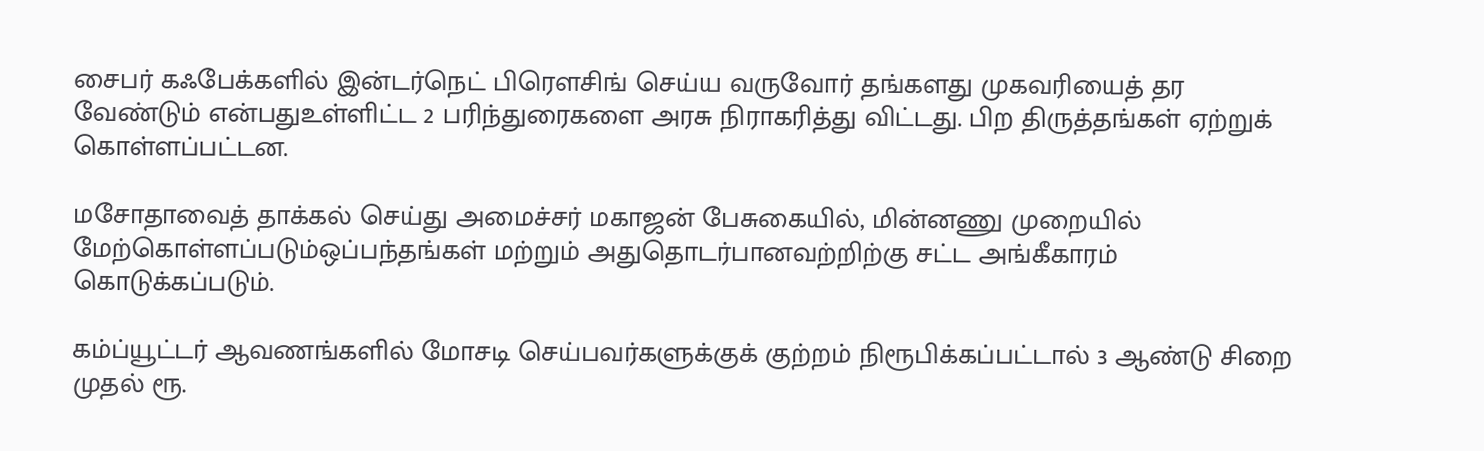சைபர் கஃபேக்களில் இன்டர்நெட் பிரெளசிங் செய்ய வருவோர் தங்களது முகவரியைத் தர வேண்டும் என்பதுஉள்ளிட்ட 2 பரிந்துரைகளை அரசு நிராகரித்து விட்டது. பிற திருத்தங்கள் ஏற்றுக் கொள்ளப்பட்டன.

மசோதாவைத் தாக்கல் செய்து அமைச்சர் மகாஜன் பேசுகையில், மின்னணு முறையில் மேற்கொள்ளப்படும்ஒப்பந்தங்கள் மற்றும் அதுதொடர்பானவற்றிற்கு சட்ட அங்கீகாரம் கொடுக்கப்படும்.

கம்ப்யூட்டர் ஆவணங்களில் மோசடி செய்பவர்களுக்குக் குற்றம் நிரூபிக்கப்பட்டால் 3 ஆண்டு சிறை முதல் ரூ.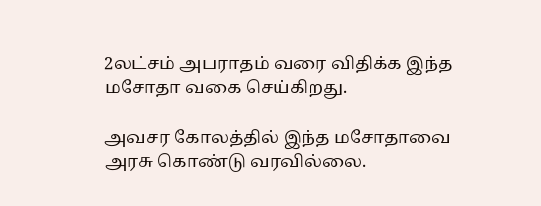2லட்சம் அபராதம் வரை விதிக்க இந்த மசோதா வகை செய்கிறது.

அவசர கோலத்தில் இந்த மசோதாவை அரசு கொண்டு வரவில்லை.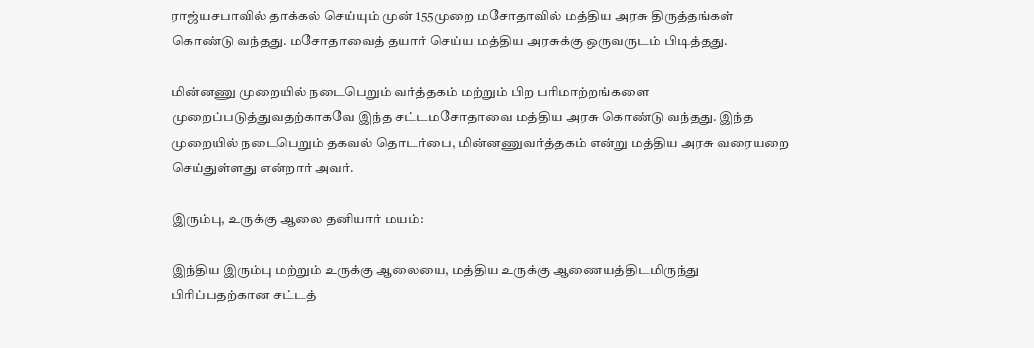ராஜ்யசபாவில் தாக்கல் செய்யும் முன் 155முறை மசோதாவில் மத்திய அரசு திருத்தங்கள் கொண்டு வந்தது. மசோதாவைத் தயார் செய்ய மத்திய அரசுக்கு ஒருவருடம் பிடித்தது.

மின்னணு முறையில் நடைபெறும் வர்த்தகம் மற்றும் பிற பரிமாற்றங்களை முறைப்படுத்துவதற்காகவே இந்த சட்டமசோதாவை மத்திய அரசு கொண்டு வந்தது. இந்த முறையில் நடைபெறும் தகவல் தொடர்பை, மின்னணுவர்த்தகம் என்று மத்திய அரசு வரையறை செய்துள்ளது என்றார் அவர்.

இரும்பு, உருக்கு ஆலை தனியார் மயம்:

இந்திய இரும்பு மற்றும் உருக்கு ஆலையை, மத்திய உருக்கு ஆணையத்திடமிருந்து பிரிப்பதற்கான சட்டத்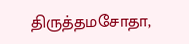திருத்தமசோதா,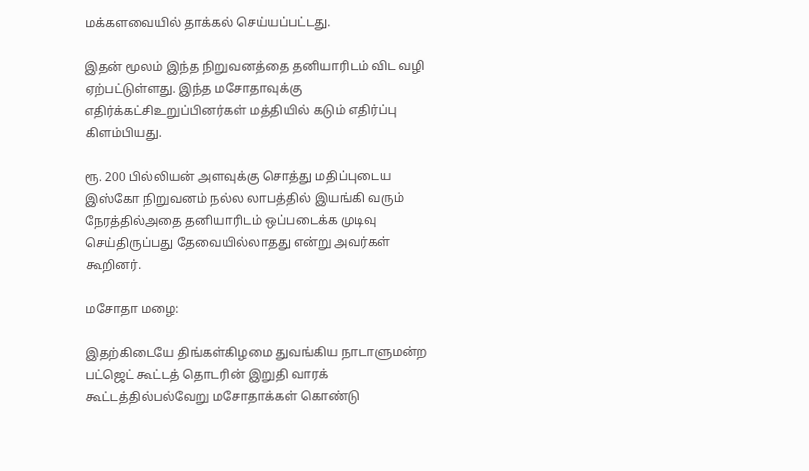மக்களவையில் தாக்கல் செய்யப்பட்டது.

இதன் மூலம் இந்த நிறுவனத்தை தனியாரிடம் விட வழி ஏற்பட்டுள்ளது. இந்த மசோதாவுக்கு எதிர்க்கட்சிஉறுப்பினர்கள் மத்தியில் கடும் எதிர்ப்பு கிளம்பியது.

ரூ. 200 பில்லியன் அளவுக்கு சொத்து மதிப்புடைய இஸ்கோ நிறுவனம் நல்ல லாபத்தில் இயங்கி வரும் நேரத்தில்அதை தனியாரிடம் ஒப்படைக்க முடிவு செய்திருப்பது தேவையில்லாதது என்று அவர்கள் கூறினர்.

மசோதா மழை:

இதற்கிடையே திங்கள்கிழமை துவங்கிய நாடாளுமன்ற பட்ஜெட் கூட்டத் தொடரின் இறுதி வாரக் கூட்டத்தில்பல்வேறு மசோதாக்கள் கொண்டு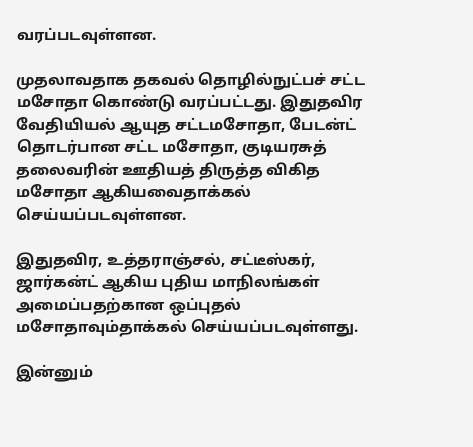வரப்படவுள்ளன.

முதலாவதாக தகவல் தொழில்நுட்பச் சட்ட மசோதா கொண்டு வரப்பட்டது. இதுதவிர வேதியியல் ஆயுத சட்டமசோதா, பேடன்ட் தொடர்பான சட்ட மசோதா, குடியரசுத் தலைவரின் ஊதியத் திருத்த விகித மசோதா ஆகியவைதாக்கல் செய்யப்படவுள்ளன.

இதுதவிர, உத்தராஞ்சல், சட்டீஸ்கர், ஜார்கன்ட் ஆகிய புதிய மாநிலங்கள் அமைப்பதற்கான ஒப்புதல் மசோதாவும்தாக்கல் செய்யப்படவுள்ளது.

இன்னும்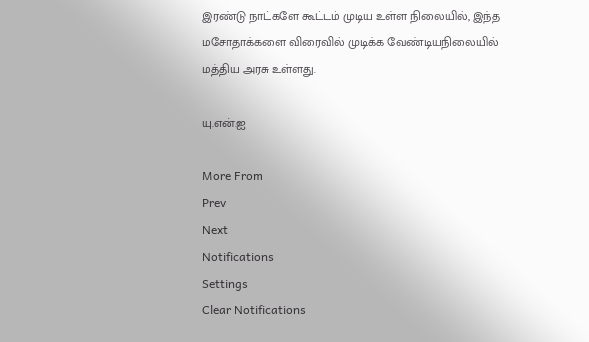இரண்டு நாட்களே கூட்டம் முடிய உள்ள நிலையில், இந்த மசோதாக்களை விரைவில் முடிக்க வேண்டியநிலையில் மத்திய அரசு உள்ளது.

யு.என்.ஐ

More From
Prev
Next
Notifications
Settings
Clear Notifications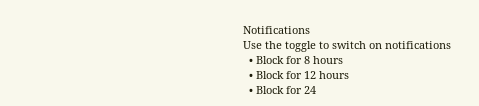Notifications
Use the toggle to switch on notifications
  • Block for 8 hours
  • Block for 12 hours
  • Block for 24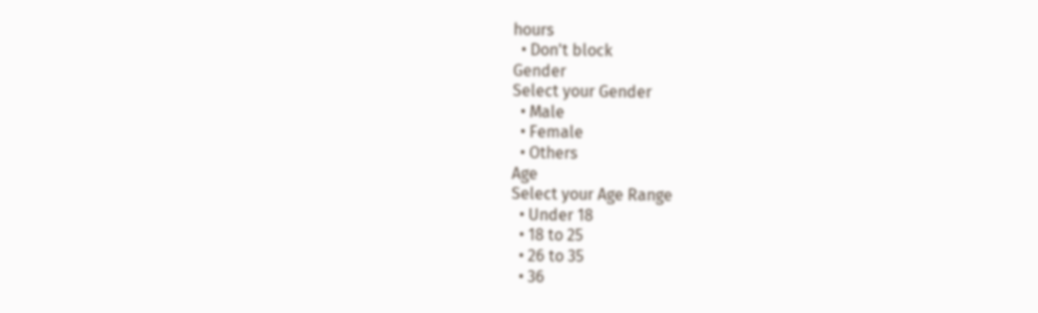hours
  • Don't block
Gender
Select your Gender
  • Male
  • Female
  • Others
Age
Select your Age Range
  • Under 18
  • 18 to 25
  • 26 to 35
  • 36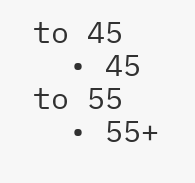to 45
  • 45 to 55
  • 55+